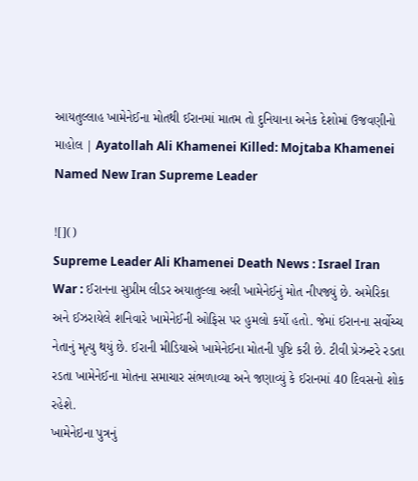આયતુલ્લાહ ખામેનેઈના મોતથી ઈરાનમાં માતમ તો દુનિયાના અનેક દેશોમાં ઉજવણીનો માહોલ | Ayatollah Ali Khamenei Killed: Mojtaba Khamenei Named New Iran Supreme Leader

![]()
Supreme Leader Ali Khamenei Death News : Israel Iran War : ઈરાનના સુપ્રીમ લીડર અયાતુલ્લા અલી ખામેનેઈનું મોત નીપજ્યું છે. અમેરિકા અને ઈઝરાયેલે શનિવારે ખામેનેઈની ઓફિસ પર હુમલો કર્યો હતો. જેમાં ઈરાનના સર્વોચ્ચ નેતાનું મૃત્યુ થયું છે. ઈરાની મીડિયાએ ખામેનેઈના મોતની પુષ્ટિ કરી છે. ટીવી પ્રેઝન્ટરે રડતા રડતા ખામેનેઈના મોતના સમાચાર સંભળાવ્યા અને જણાવ્યું કે ઈરાનમાં 40 દિવસનો શોક રહેશે.
ખામેનેઇના પુત્રનું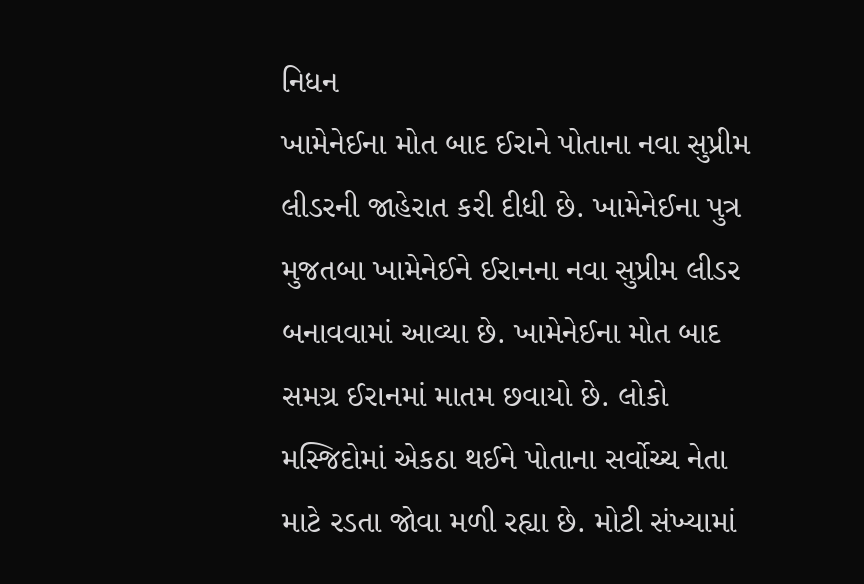નિધન
ખામેનેઈના મોત બાદ ઈરાને પોતાના નવા સુપ્રીમ લીડરની જાહેરાત કરી દીધી છે. ખામેનેઈના પુત્ર મુજતબા ખામેનેઈને ઈરાનના નવા સુપ્રીમ લીડર બનાવવામાં આવ્યા છે. ખામેનેઈના મોત બાદ સમગ્ર ઈરાનમાં માતમ છવાયો છે. લોકો મસ્જિદોમાં એકઠા થઈને પોતાના સર્વોચ્ચ નેતા માટે રડતા જોવા મળી રહ્યા છે. મોટી સંખ્યામાં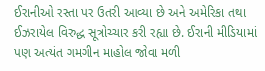ઈરાનીઓ રસ્તા પર ઉતરી આવ્યા છે અને અમેરિકા તથા ઈઝરાયેલ વિરુદ્ધ સૂત્રોચ્ચાર કરી રહ્યા છે. ઈરાની મીડિયામાં પણ અત્યંત ગમગીન માહોલ જોવા મળી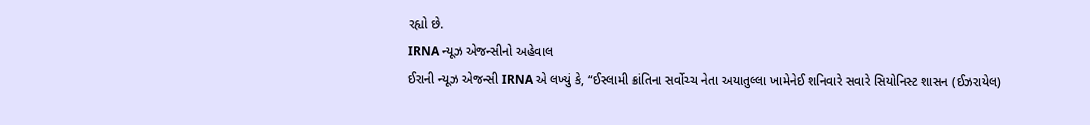રહ્યો છે.
IRNA ન્યૂઝ એજન્સીનો અહેવાલ
ઈરાની ન્યૂઝ એજન્સી IRNA એ લખ્યું કે, “ઈસ્લામી ક્રાંતિના સર્વોચ્ચ નેતા અયાતુલ્લા ખામેનેઈ શનિવારે સવારે સિયોનિસ્ટ શાસન (ઈઝરાયેલ)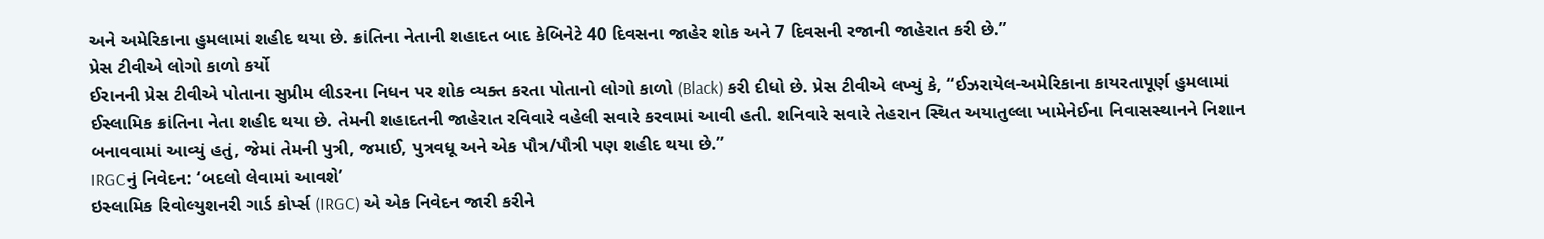અને અમેરિકાના હુમલામાં શહીદ થયા છે. ક્રાંતિના નેતાની શહાદત બાદ કેબિનેટે 40 દિવસના જાહેર શોક અને 7 દિવસની રજાની જાહેરાત કરી છે.”
પ્રેસ ટીવીએ લોગો કાળો કર્યો
ઈરાનની પ્રેસ ટીવીએ પોતાના સુપ્રીમ લીડરના નિધન પર શોક વ્યક્ત કરતા પોતાનો લોગો કાળો (Black) કરી દીધો છે. પ્રેસ ટીવીએ લખ્યું કે, “ઈઝરાયેલ-અમેરિકાના કાયરતાપૂર્ણ હુમલામાં ઈસ્લામિક ક્રાંતિના નેતા શહીદ થયા છે. તેમની શહાદતની જાહેરાત રવિવારે વહેલી સવારે કરવામાં આવી હતી. શનિવારે સવારે તેહરાન સ્થિત અયાતુલ્લા ખામેનેઈના નિવાસસ્થાનને નિશાન બનાવવામાં આવ્યું હતું, જેમાં તેમની પુત્રી, જમાઈ, પુત્રવધૂ અને એક પૌત્ર/પૌત્રી પણ શહીદ થયા છે.”
IRGCનું નિવેદન: ‘બદલો લેવામાં આવશે’
ઇસ્લામિક રિવોલ્યુશનરી ગાર્ડ કોર્પ્સ (IRGC) એ એક નિવેદન જારી કરીને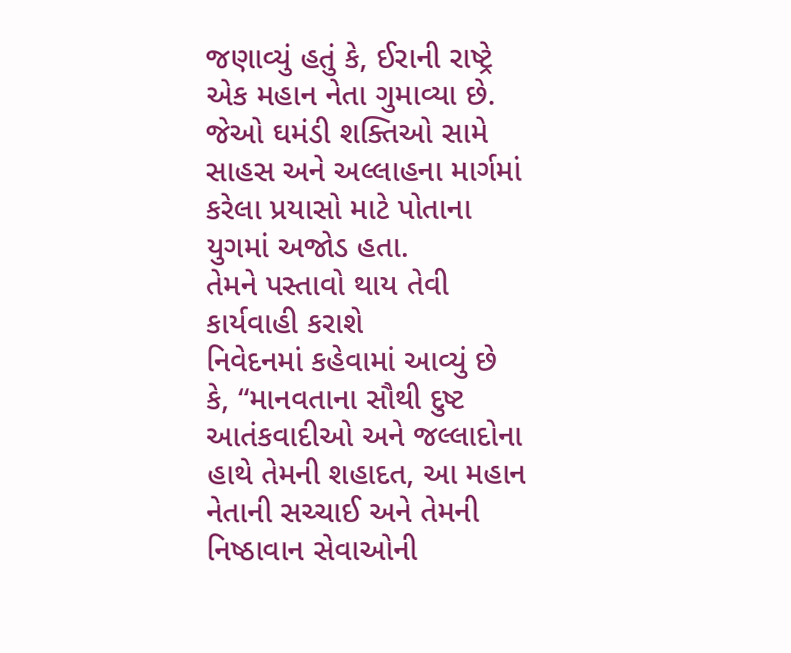જણાવ્યું હતું કે, ઈરાની રાષ્ટ્રે એક મહાન નેતા ગુમાવ્યા છે. જેઓ ઘમંડી શક્તિઓ સામે સાહસ અને અલ્લાહના માર્ગમાં કરેલા પ્રયાસો માટે પોતાના યુગમાં અજોડ હતા.
તેમને પસ્તાવો થાય તેવી કાર્યવાહી કરાશે
નિવેદનમાં કહેવામાં આવ્યું છે કે, “માનવતાના સૌથી દુષ્ટ આતંકવાદીઓ અને જલ્લાદોના હાથે તેમની શહાદત, આ મહાન નેતાની સચ્ચાઈ અને તેમની નિષ્ઠાવાન સેવાઓની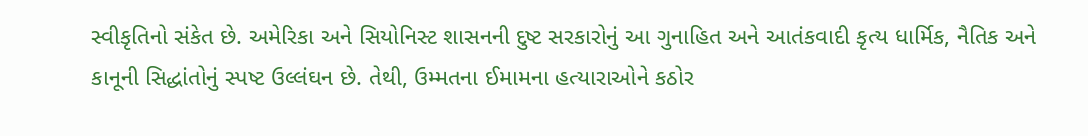સ્વીકૃતિનો સંકેત છે. અમેરિકા અને સિયોનિસ્ટ શાસનની દુષ્ટ સરકારોનું આ ગુનાહિત અને આતંકવાદી કૃત્ય ધાર્મિક, નૈતિક અને કાનૂની સિદ્ધાંતોનું સ્પષ્ટ ઉલ્લંઘન છે. તેથી, ઉમ્મતના ઈમામના હત્યારાઓને કઠોર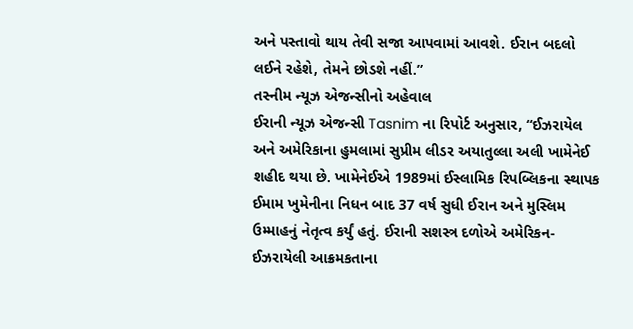અને પસ્તાવો થાય તેવી સજા આપવામાં આવશે. ઈરાન બદલો લઈને રહેશે, તેમને છોડશે નહીં.”
તસ્નીમ ન્યૂઝ એજન્સીનો અહેવાલ
ઈરાની ન્યૂઝ એજન્સી Tasnim ના રિપોર્ટ અનુસાર, “ઈઝરાયેલ અને અમેરિકાના હુમલામાં સુપ્રીમ લીડર અયાતુલ્લા અલી ખામેનેઈ શહીદ થયા છે. ખામેનેઈએ 1989માં ઈસ્લામિક રિપબ્લિકના સ્થાપક ઈમામ ખુમેનીના નિધન બાદ 37 વર્ષ સુધી ઈરાન અને મુસ્લિમ ઉમ્માહનું નેતૃત્વ કર્યું હતું. ઈરાની સશસ્ત્ર દળોએ અમેરિકન-ઈઝરાયેલી આક્રમકતાના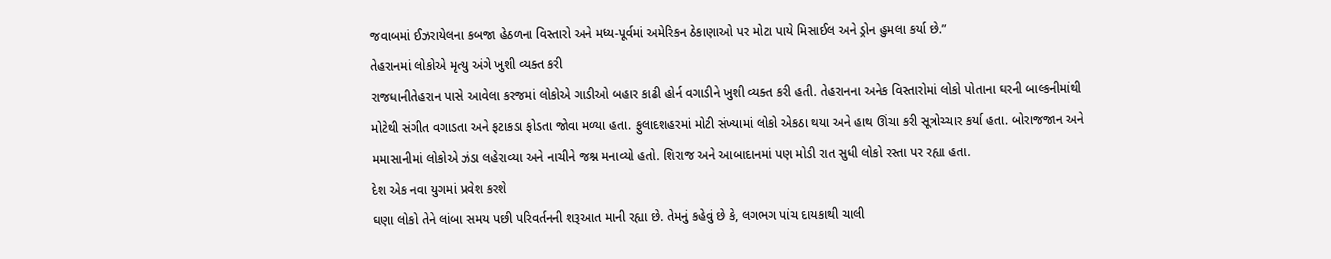જવાબમાં ઈઝરાયેલના કબજા હેઠળના વિસ્તારો અને મધ્ય-પૂર્વમાં અમેરિકન ઠેકાણાઓ પર મોટા પાયે મિસાઈલ અને ડ્રોન હુમલા કર્યા છે.”
તેહરાનમાં લોકોએ મૃત્યુ અંગે ખુશી વ્યક્ત કરી
રાજધાનીતેહરાન પાસે આવેલા કરજમાં લોકોએ ગાડીઓ બહાર કાઢી હોર્ન વગાડીને ખુશી વ્યક્ત કરી હતી. તેહરાનના અનેક વિસ્તારોમાં લોકો પોતાના ઘરની બાલ્કનીમાંથી મોટેથી સંગીત વગાડતા અને ફટાકડા ફોડતા જોવા મળ્યા હતા. ફુલાદશહરમાં મોટી સંખ્યામાં લોકો એકઠા થયા અને હાથ ઊંચા કરી સૂત્રોચ્ચાર કર્યા હતા. બોરાજજાન અને મમાસાનીમાં લોકોએ ઝંડા લહેરાવ્યા અને નાચીને જશ્ન મનાવ્યો હતો. શિરાજ અને આબાદાનમાં પણ મોડી રાત સુધી લોકો રસ્તા પર રહ્યા હતા.
દેશ એક નવા યુગમાં પ્રવેશ કરશે
ઘણા લોકો તેને લાંબા સમય પછી પરિવર્તનની શરૂઆત માની રહ્યા છે. તેમનું કહેવું છે કે, લગભગ પાંચ દાયકાથી ચાલી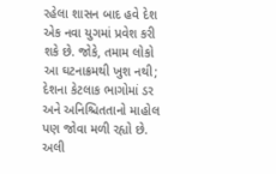રહેલા શાસન બાદ હવે દેશ એક નવા યુગમાં પ્રવેશ કરી શકે છે. જોકે, તમામ લોકો આ ઘટનાક્રમથી ખુશ નથી; દેશના કેટલાક ભાગોમાં ડર અને અનિશ્ચિતતાનો માહોલ પણ જોવા મળી રહ્યો છે.
અલી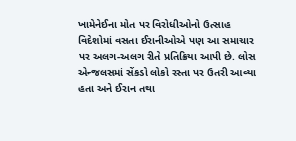ખામેનેઈના મોત પર વિરોધીઓનો ઉત્સાહ
વિદેશોમાં વસતા ઈરાનીઓએ પણ આ સમાચાર પર અલગ-અલગ રીતે પ્રતિક્રિયા આપી છે. લોસ એન્જલસમાં સેંકડો લોકો રસ્તા પર ઉતરી આવ્યા હતા અને ઈરાન તથા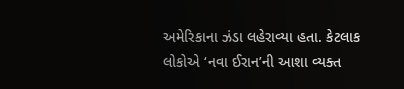અમેરિકાના ઝંડા લહેરાવ્યા હતા. કેટલાક લોકોએ ‘નવા ઈરાન’ની આશા વ્યક્ત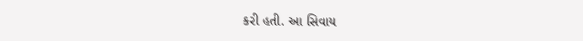કરી હતી. આ સિવાય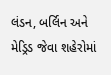લંડન, બર્લિન અને મેડ્રિડ જેવા શહેરોમાં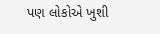પણ લોકોએ ખુશી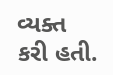વ્યક્ત કરી હતી.